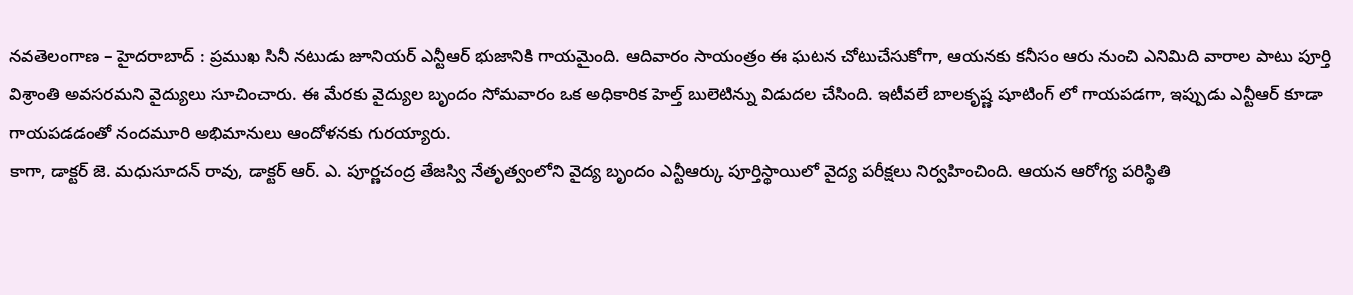నవతెలంగాణ – హైదరాబాద్ : ప్రముఖ సినీ నటుడు జూనియర్ ఎన్టీఆర్ భుజానికి గాయమైంది. ఆదివారం సాయంత్రం ఈ ఘటన చోటుచేసుకోగా, ఆయనకు కనీసం ఆరు నుంచి ఎనిమిది వారాల పాటు పూర్తి విశ్రాంతి అవసరమని వైద్యులు సూచించారు. ఈ మేరకు వైద్యుల బృందం సోమవారం ఒక అధికారిక హెల్త్ బులెటిన్ను విడుదల చేసింది. ఇటీవలే బాలకృష్ణ షూటింగ్ లో గాయపడగా, ఇప్పుడు ఎన్టీఆర్ కూడా గాయపడడంతో నందమూరి అభిమానులు ఆందోళనకు గురయ్యారు.
కాగా, డాక్టర్ జె. మధుసూదన్ రావు, డాక్టర్ ఆర్. ఎ. పూర్ణచంద్ర తేజస్వి నేతృత్వంలోని వైద్య బృందం ఎన్టీఆర్కు పూర్తిస్థాయిలో వైద్య పరీక్షలు నిర్వహించింది. ఆయన ఆరోగ్య పరిస్థితి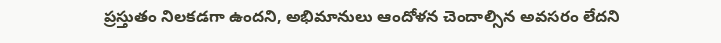ప్రస్తుతం నిలకడగా ఉందని, అభిమానులు ఆందోళన చెందాల్సిన అవసరం లేదని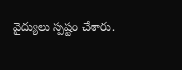వైద్యులు స్పష్టం చేశారు.